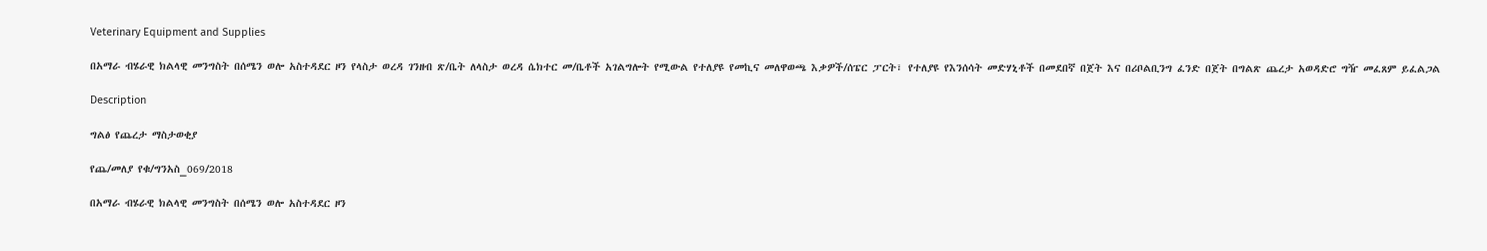Veterinary Equipment and Supplies

በአማራ ብሄራዊ ክልላዊ መንግስት በሰሜን ወሎ አስተዳደር ዞን የላስታ ወረዳ ገንዘብ ጽ/ቤት ለላስታ ወረዳ ሴክተር መ/ቤቶች አገልግሎት የሚውል የተለያዩ የመኪና መለዋወጫ እቃዎች/ሰፔር ፓርት፣ የተለያዩ የእንሰሳት መድሃኒቶች በመደበኛ በጀት እና በሪቦልቢንግ ፈንድ በጀት በግልጽ ጨረታ አወዳድሮ ግዥ መፈጸም ይፈልጋል

Description

ግልፅ የጨረታ ማስታወቂያ

የጨ/መለያ የቁ/ግንአስ_069/2018

በአማራ ብሄራዊ ክልላዊ መንግስት በሰሜን ወሎ አስተዳደር ዞን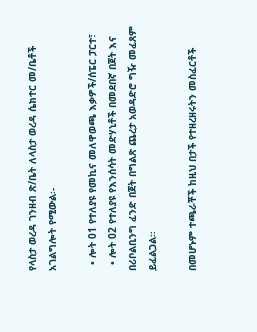የላስታ ወረዳ ገንዘብ ጽ/ቤት ለላስታ ወረዳ ሴክተር መ/ቤቶች አገልግሎት የሚውል፡-

  • ሎት 01 የተለያዩ የመኪና መለዋወጫ እቃዎች/ሰፔር ፓርተ፣
  • ሎት 02 የተለያዩ የእንሰሳት መድሃኒቶች በመደበኛ በጀት እና በሪቦልቢንግ ፈንድ በጀት በግልጽ ጨረታ አወዳድሮ ግዥ መፈጸም ይፈልጋል።

በመሆኑም ተጫራቾች ከዚህ በታች የተዘረዘሩትን መስፈርቶች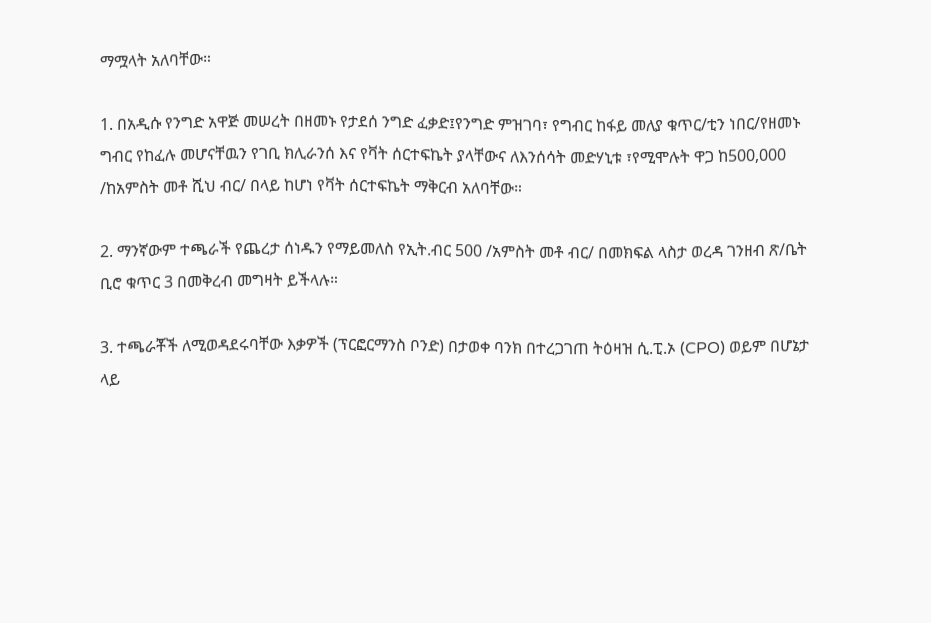ማሟላት አለባቸው።

1. በአዲሱ የንግድ አዋጅ መሠረት በዘመኑ የታደሰ ንግድ ፈቃድ፤የንግድ ምዝገባ፣ የግብር ከፋይ መለያ ቁጥር/ቲን ነበር/የዘመኑ ግብር የከፈሉ መሆናቸዉን የገቢ ክሊራንሰ እና የቫት ሰርተፍኬት ያላቸውና ለእንሰሳት መድሃኒቱ ፣የሚሞሉት ዋጋ ከ500,000 /ከአምስት መቶ ሺህ ብር/ በላይ ከሆነ የቫት ሰርተፍኬት ማቅርብ አለባቸው።

2. ማንኛውም ተጫራች የጨረታ ሰነዱን የማይመለስ የኢት.ብር 500 /አምስት መቶ ብር/ በመክፍል ላስታ ወረዳ ገንዘብ ጽ/ቤት ቢሮ ቁጥር 3 በመቅረብ መግዛት ይችላሉ።

3. ተጫራቾች ለሚወዳደሩባቸው እቃዎች (ፕርፎርማንስ ቦንድ) በታወቀ ባንክ በተረጋገጠ ትዕዛዝ ሲ.ፒ.ኦ (CPO) ወይም በሆኔታ ላይ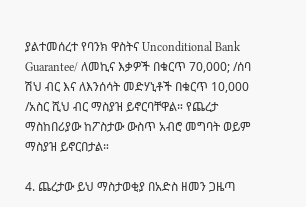ያልተመሰረተ የባንክ ዋስትና Unconditional Bank Guarantee/ ለመኪና እቃዎች በቁርጥ 70,000; /ሰባ ሽህ ብር እና ለእንሰሳት መድሃኒቶች በቁርጥ 10,000 /አስር ሺህ ብር ማስያዝ ይኖርባቸዋል። የጨረታ ማስከበሪያው ከፖስታው ውስጥ አብሮ መግባት ወይም ማስያዝ ይኖርበታል።

4. ጨረታው ይህ ማስታወቂያ በአድስ ዘመን ጋዜጣ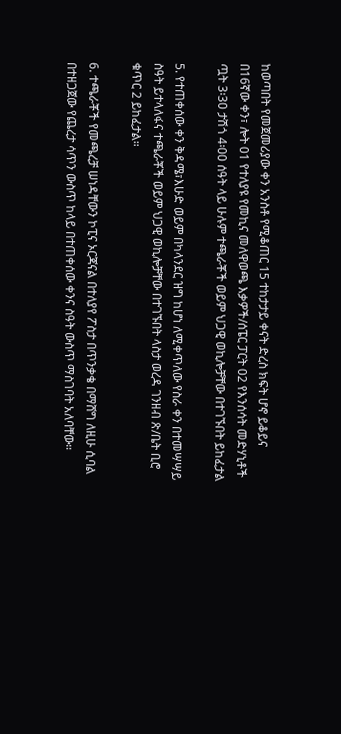ከወጣበት የመጀመሪያው ቀን አንስቶ የሚቆጠር 15 ተከታታይ ቀናት ድረስ ክፍት ሆኖ ይቆይና በ16ኛው ቀን፣ ሎት 01 የተለያዩ የመኪና መለዋወጫ እቃዎች/ሰፔር ፓርት 02 የእንሰሳት መድሃኒቶች ጧት 3፡30 ታሽጎ 4፡00 ሰዓት ላይ ሁሉም ተጫራቾች ወይም ህጋዊ ወኪሎቻቸው በተገኙበት ይከፈታል

5. የተጠቀሰው ቀን ቅዳሜ፣እሁድ ወይም በካላንደር ዝግ ከሆነ ለሚቀጥለው የስራ ቀን በተመሣሣይ ስዓት ይተላለፋና ተጫራቾች ወይም ህጋዊ ወኪሎቻቸው በተገኙበት ላስታ ወረዳ ገንዘብ ጽ/ቤት ቢሮ ቁጥር 2 ይከፈታል።

6. ተጫራቾች የመጫረቻ ሠነዳቸውን ኮፒና ኦርጃናል በተለያየ ፖስታ በጥንቃቄ በማሸግ ለዚሁ ሲባል በተዘጋጀው የጨረታ ሳጥን ውስጥ ከላይ በተጠቀሰው ቀንና ስዓት ውስጥ ማስገባት አለባቸው።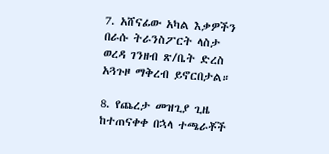7. አሸናፊው አካል እቃዎችን በራሱ ትራንስፖርት ላስታ ወረዳ ገንዘብ ጽ/ቤት ድረስ አጓጉዞ ማቅረብ ይኖርበታል።

8. የጨረታ መዝጊያ ጊዜ ከተጠናቀቀ በኋላ ተጫራቾች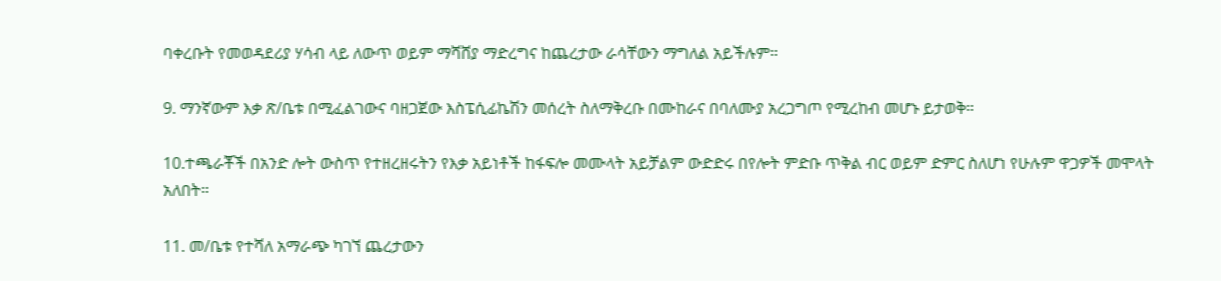ባቀረቡት የመወዳደሪያ ሃሳብ ላይ ለውጥ ወይም ማሻሸያ ማድረግና ከጨረታው ራሳቸውን ማግለል አይችሉም።

9. ማንኛውም እቃ ጽ/ቤቱ በሚፈልገውና ባዘጋጀው እስፔሲፊኬሽን መሰረት ስለማቅረቡ በሙከራና በባለሙያ አረጋግጦ የሚረከብ መሆኑ ይታወቅ።

10.ተጫራቾች በአንድ ሎት ውስጥ የተዘረዘሩትን የእቃ አይነቶች ከፋፍሎ መሙላት አይቻልም ውድድሩ በየሎት ምድቡ ጥቅል ብር ወይም ድምር ስለሆነ የሁሉም ዋጋዎች መሞላት አለበት።

11. መ/ቤቱ የተሻለ አማራጭ ካገኘ ጨረታውን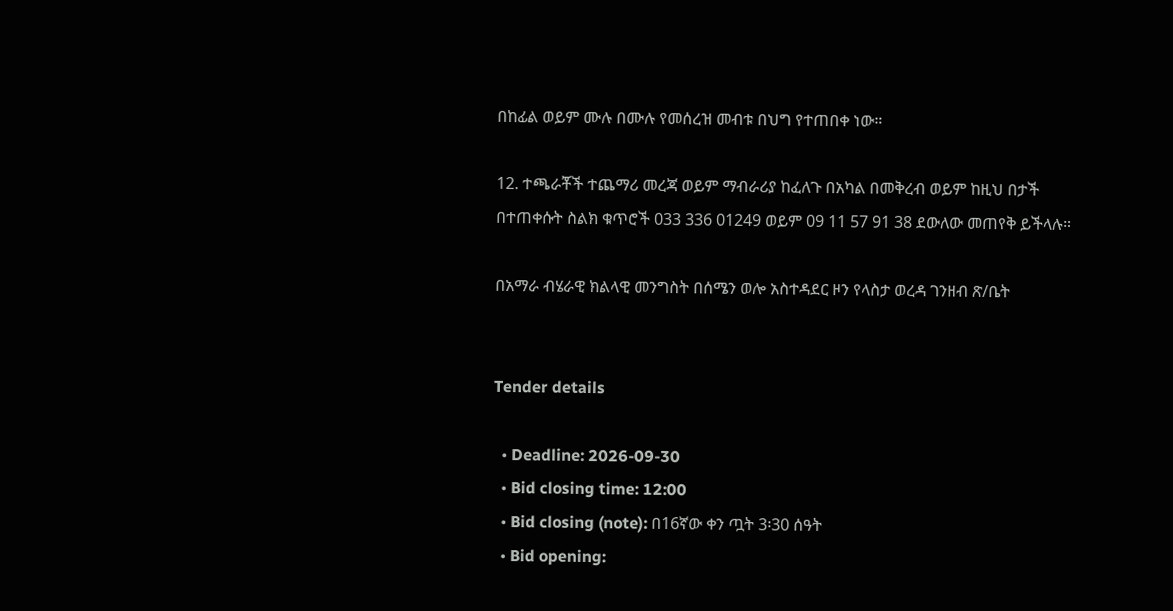በከፊል ወይም ሙሉ በሙሉ የመሰረዝ መብቱ በህግ የተጠበቀ ነው።

12. ተጫራቾች ተጨማሪ መረጃ ወይም ማብራሪያ ከፈለጉ በአካል በመቅረብ ወይም ከዚህ በታች በተጠቀሱት ስልክ ቁጥሮች 033 336 01249 ወይም 09 11 57 91 38 ደውለው መጠየቅ ይችላሉ።

በአማራ ብሄራዊ ክልላዊ መንግስት በሰሜን ወሎ አስተዳደር ዞን የላስታ ወረዳ ገንዘብ ጽ/ቤት


Tender details

  • Deadline: 2026-09-30
  • Bid closing time: 12:00
  • Bid closing (note): በ16ኛው ቀን ጧት 3፡30 ሰዓት
  • Bid opening: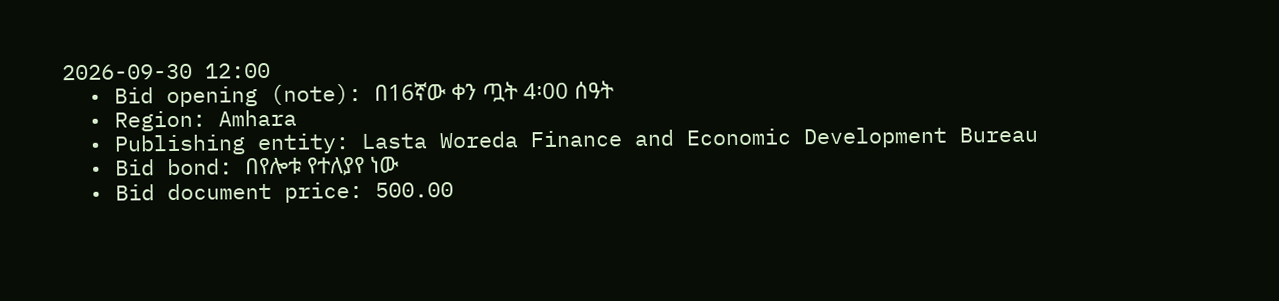2026-09-30 12:00
  • Bid opening (note): በ16ኛው ቀን ጧት 4፡00 ሰዓት
  • Region: Amhara
  • Publishing entity: Lasta Woreda Finance and Economic Development Bureau
  • Bid bond: በየሎቱ የተለያየ ነው
  • Bid document price: 500.00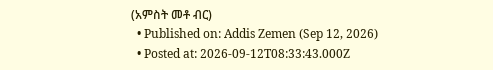(አምስት መቶ ብር)
  • Published on: Addis Zemen (Sep 12, 2026)
  • Posted at: 2026-09-12T08:33:43.000Z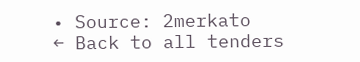• Source: 2merkato
← Back to all tenders